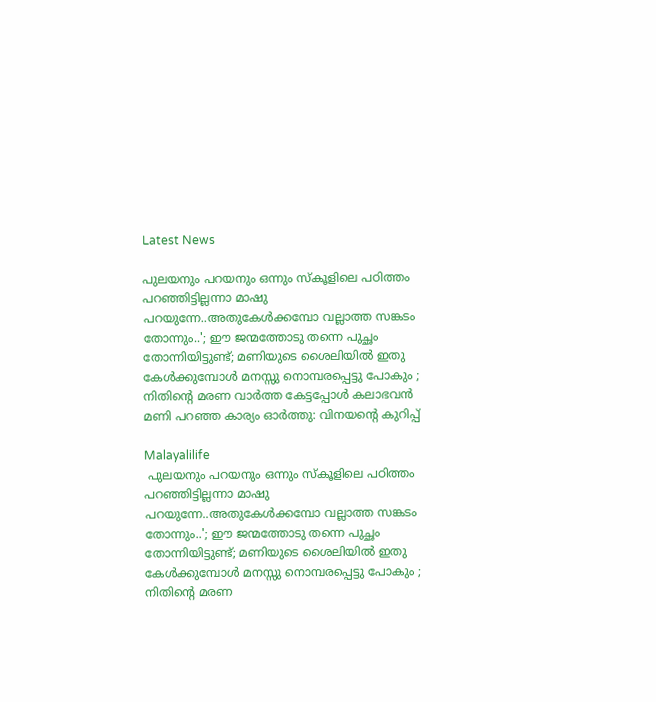Latest News

പുലയനും പറയനും ഒന്നും സ്‌കൂളിലെ പഠിത്തം പറഞ്ഞിട്ടില്ലന്നാ മാഷു പറയുന്നേ..അതുകേള്‍ക്കമ്പോ വല്ലാത്ത സങ്കടം തോന്നും..'; ഈ ജന്മത്തോടു തന്നെ പുച്ഛം തോന്നിയിട്ടുണ്ട്; മണിയുടെ ശൈലിയില്‍ ഇതു കേള്‍ക്കുമ്പോള്‍ മനസ്സു നൊമ്പരപ്പെട്ടു പോകും ; നിതിന്റെ മരണ വാര്‍ത്ത കേട്ടപ്പോള്‍ കലാഭവന്‍ മണി പറഞ്ഞ കാര്യം ഓര്‍ത്തു: വിനയന്റെ കുറിപ്പ്

Malayalilife
 പുലയനും പറയനും ഒന്നും സ്‌കൂളിലെ പഠിത്തം പറഞ്ഞിട്ടില്ലന്നാ മാഷു പറയുന്നേ..അതുകേള്‍ക്കമ്പോ വല്ലാത്ത സങ്കടം തോന്നും..'; ഈ ജന്മത്തോടു തന്നെ പുച്ഛം തോന്നിയിട്ടുണ്ട്; മണിയുടെ ശൈലിയില്‍ ഇതു കേള്‍ക്കുമ്പോള്‍ മനസ്സു നൊമ്പരപ്പെട്ടു പോകും ; നിതിന്റെ മരണ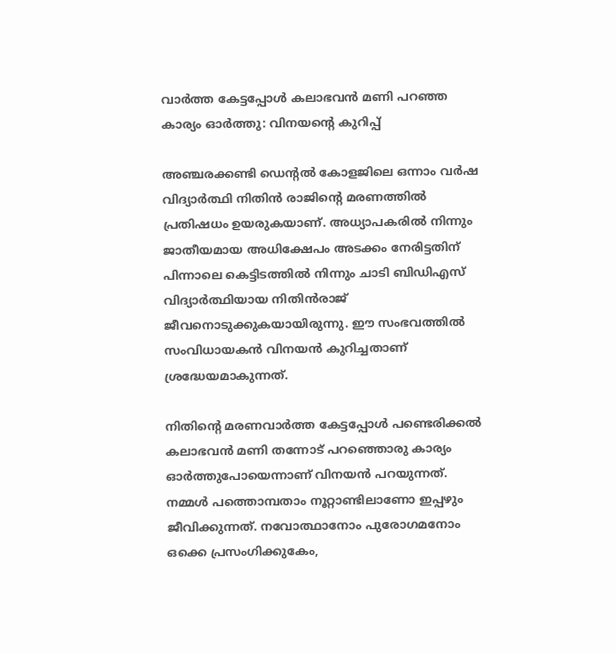വാര്‍ത്ത കേട്ടപ്പോള്‍ കലാഭവന്‍ മണി പറഞ്ഞ കാര്യം ഓര്‍ത്തു: വിനയന്റെ കുറിപ്പ്

അഞ്ചരക്കണ്ടി ഡെന്റല്‍ കോളജിലെ ഒന്നാം വര്‍ഷ വിദ്യാര്‍ത്ഥി നിതിന്‍ രാജിന്റെ മരണത്തില്‍ പ്രതിഷധം ഉയരുകയാണ്. അധ്യാപകരില്‍ നിന്നും ജാതീയമായ അധിക്ഷേപം അടക്കം നേരിട്ടതിന് പിന്നാലെ കെട്ടിടത്തില്‍ നിന്നും ചാടി ബിഡിഎസ് വിദ്യാര്‍ത്ഥിയായ നിതിന്‍രാജ് ജീവനൊടുക്കുകയായിരുന്നു. ഈ സംഭവത്തില്‍ സംവിധായകന്‍ വിനയന്‍ കുറിച്ചതാണ് ശ്രദ്ധേയമാകുന്നത്.

നിതിന്റെ മരണവാര്‍ത്ത കേട്ടപ്പോള്‍ പണ്ടെരിക്കല്‍ കലാഭവന്‍ മണി തന്നോട് പറഞ്ഞൊരു കാര്യം ഓര്‍ത്തുപോയെന്നാണ് വിനയന്‍ പറയുന്നത്. നമ്മള്‍ പത്തൊമ്പതാം നൂറ്റാണ്ടിലാണോ ഇപ്പഴും ജീവിക്കുന്നത്. നവോത്ഥാനോം പുരോഗമനോം ഒക്കെ പ്രസംഗിക്കുകേം,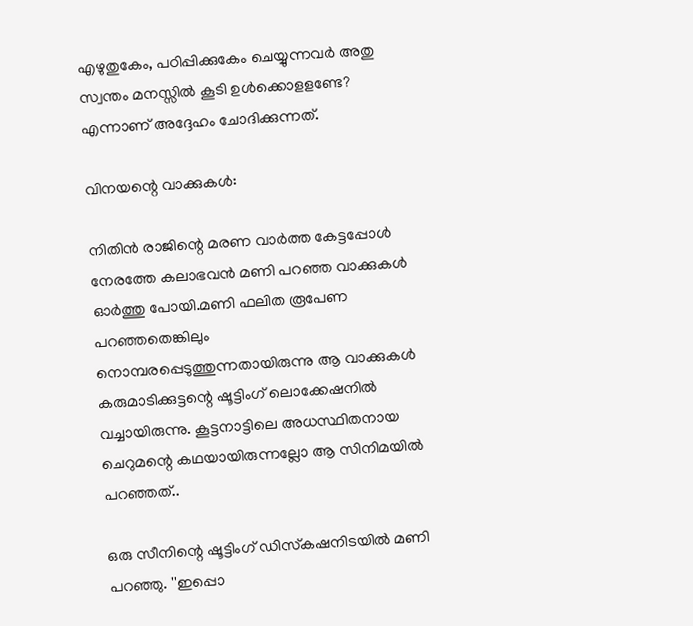എഴുതുകേം, പഠിപ്പിക്കുകേം ചെയ്യുന്നവര്‍ അതു സ്വന്തം മനസ്സില്‍ കൂടി ഉള്‍ക്കൊളളണ്ടേ? എന്നാണ് അദ്ദേഹം ചോദിക്കുന്നത്.

വിനയന്റെ വാക്കുകള്‍:

നിതിന്‍ രാജിന്റെ മരണ വാര്‍ത്ത കേട്ടപ്പോള്‍ നേരത്തേ കലാഭവന്‍ മണി പറഞ്ഞ വാക്കുകള്‍ ഓര്‍ത്തു പോയി.മണി ഫലിത രൂപേണ പറഞ്ഞതെങ്കിലും നൊമ്പരപ്പെടുത്തുന്നതായിരുന്നു ആ വാക്കുകള്‍ കരുമാടിക്കുട്ടന്റെ ഷൂട്ടിംഗ് ലൊക്കേഷനില്‍ വച്ചായിരുന്നു. കൂട്ടനാട്ടിലെ അധസ്ഥിതനായ ചെറുമന്റെ കഥയായിരുന്നല്ലോ ആ സിനിമയില്‍ പറഞ്ഞത്..

ഒരു സീനിന്റെ ഷൂട്ടിംഗ് ഡിസ്‌കഷനിടയില്‍ മണി പറഞ്ഞു. ''ഇപ്പൊ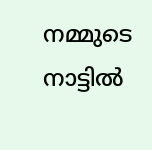നമ്മുടെ നാട്ടില്‍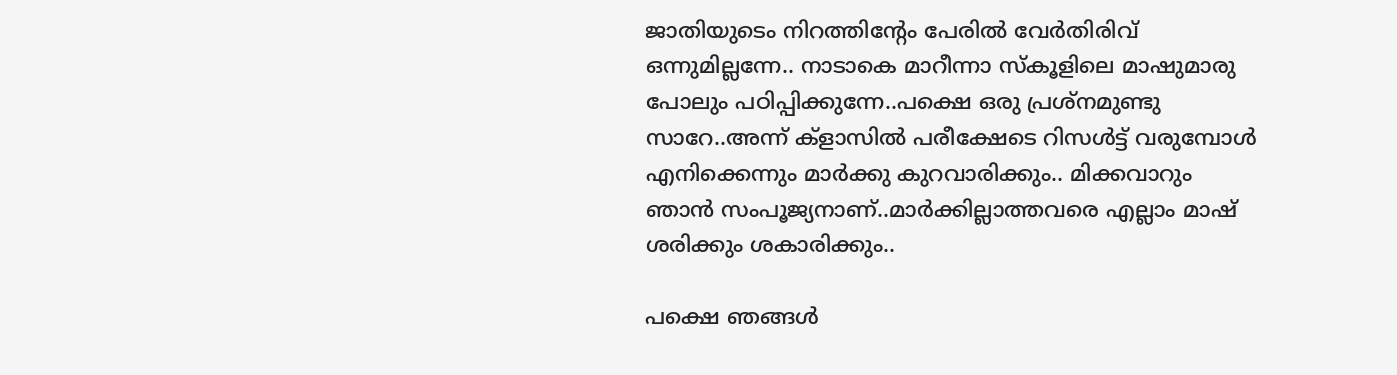ജാതിയുടെം നിറത്തിന്റേം പേരില്‍ വേര്‍തിരിവ് ഒന്നുമില്ലന്നേ.. നാടാകെ മാറീന്നാ സ്‌കൂളിലെ മാഷുമാരു പോലും പഠിപ്പിക്കുന്നേ..പക്ഷെ ഒരു പ്രശ്‌നമുണ്ടു സാറേ..അന്ന് ക്‌ളാസില്‍ പരീക്ഷേടെ റിസള്‍ട്ട് വരുമ്പോള്‍ എനിക്കെന്നും മാര്‍ക്കു കുറവാരിക്കും.. മിക്കവാറും ഞാന്‍ സംപൂജ്യനാണ്..മാര്‍ക്കില്ലാത്തവരെ എല്ലാം മാഷ് ശരിക്കും ശകാരിക്കും..

പക്ഷെ ഞങ്ങള്‍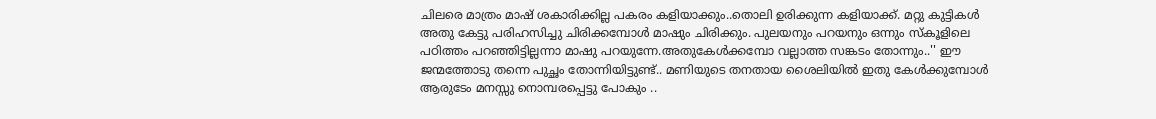ചിലരെ മാത്രം മാഷ് ശകാരിക്കില്ല പകരം കളിയാക്കും..തൊലി ഉരിക്കുന്ന കളിയാക്ക്. മറ്റു കുട്ടികള്‍ അതു കേട്ടു പരിഹസിച്ചു ചിരിക്കമ്പോള്‍ മാഷും ചിരിക്കും. പുലയനും പറയനും ഒന്നും സ്‌കൂളിലെ പഠിത്തം പറഞ്ഞിട്ടില്ലന്നാ മാഷു പറയുന്നേ.അതുകേള്‍ക്കമ്പോ വല്ലാത്ത സങ്കടം തോന്നും..'' ഈ ജന്മത്തോടു തന്നെ പുച്ഛം തോന്നിയിട്ടുണ്ട്.. മണിയുടെ തനതായ ശൈലിയില്‍ ഇതു കേള്‍ക്കുമ്പോള്‍ ആരുടേം മനസ്സു നൊമ്പരപ്പെട്ടു പോകും ..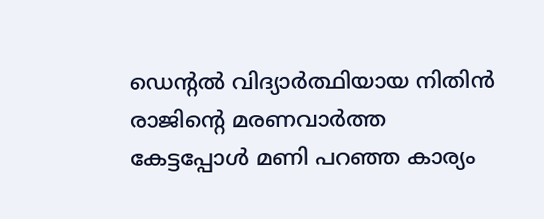ഡെന്റല്‍ വിദ്യാര്‍ത്ഥിയായ നിതിന്‍ രാജിന്റെ മരണവാര്‍ത്ത കേട്ടപ്പോള്‍ മണി പറഞ്ഞ കാര്യം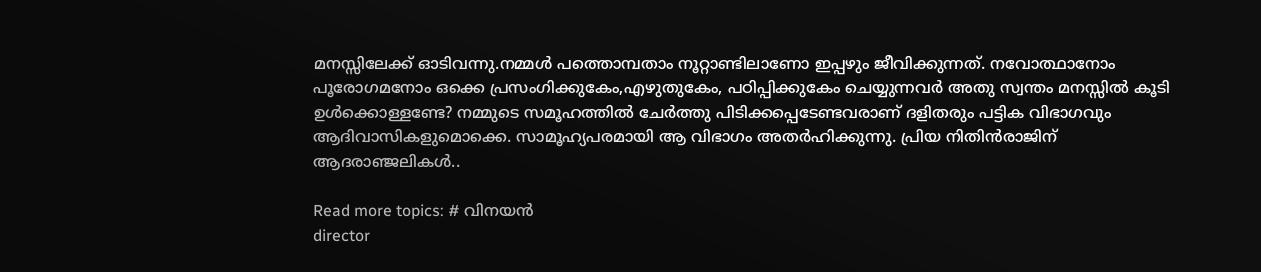മനസ്സിലേക്ക് ഓടിവന്നു.നമ്മള്‍ പത്തൊമ്പതാം നൂറ്റാണ്ടിലാണോ ഇപ്പഴും ജീവിക്കുന്നത്. നവോത്ഥാനോം പൂരോഗമനോം ഒക്കെ പ്രസംഗിക്കുകേം,എഴുതുകേം, പഠിപ്പിക്കുകേം ചെയ്യുന്നവര്‍ അതു സ്വന്തം മനസ്സില്‍ കൂടി ഉള്‍ക്കൊള്ളണ്ടേ? നമ്മുടെ സമൂഹത്തില്‍ ചേര്‍ത്തു പിടിക്കപ്പെടേണ്ടവരാണ് ദളിതരും പട്ടിക വിഭാഗവും ആദിവാസികളുമൊക്കെ. സാമൂഹ്യപരമായി ആ വിഭാഗം അതര്‍ഹിക്കുന്നു. പ്രിയ നിതിന്‍രാജിന് ആദരാഞ്ജലികള്‍..

Read more topics: # വിനയന്‍
director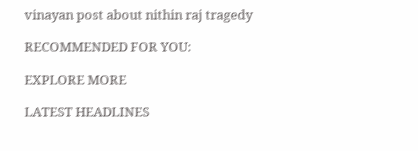vinayan post about nithin raj tragedy

RECOMMENDED FOR YOU:

EXPLORE MORE

LATEST HEADLINES